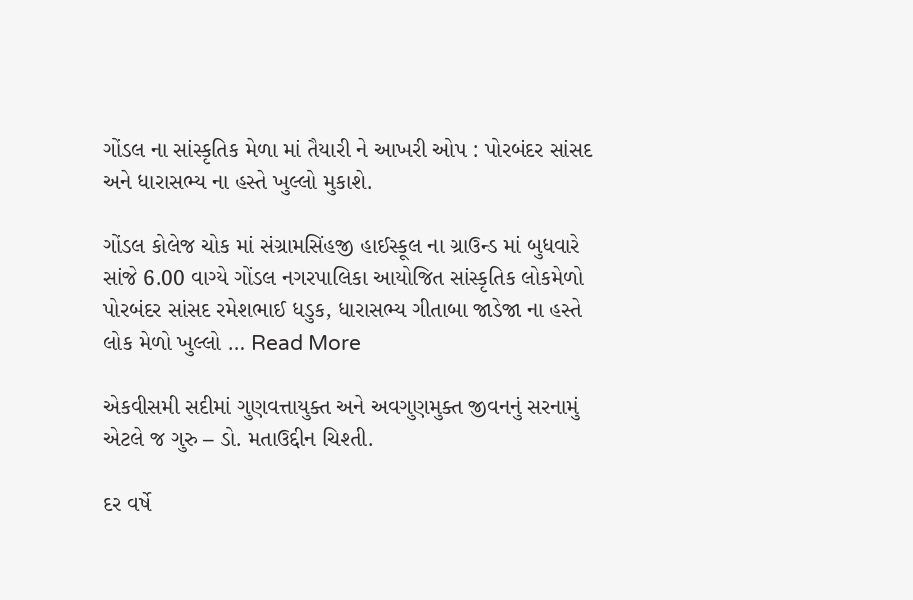ગોંડલ ના સાંસ્કૃતિક મેળા માં તૈયારી ને આખરી ઓપ : પોરબંદર સાંસદ અને ધારાસભ્ય ના હસ્તે ખુલ્લો મુકાશે.

ગોંડલ કોલેજ ચોક માં સંગ્રામસિંહજી હાઈસ્કૂલ ના ગ્રાઉન્ડ માં બુધવારે સાંજે 6.00 વાગ્યે ગોંડલ નગરપાલિકા આયોજિત સાંસ્કૃતિક લોકમેળો પોરબંદર સાંસદ રમેશભાઈ ધડુક, ધારાસભ્ય ગીતાબા જાડેજા ના હસ્તે લોક મેળો ખુલ્લો … Read More

એકવીસમી સદીમાં ગુણવત્તાયુક્ત અને અવગુણમુક્ત જીવનનું સરનામું એટલે જ ગુરુ – ડો. મતાઉદ્દીન ચિશ્તી.

દર વર્ષે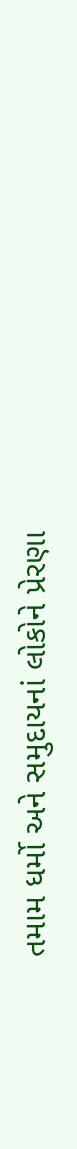તમામ ધર્મો અને સમુદાયનાં લોકોને પ્રેરણા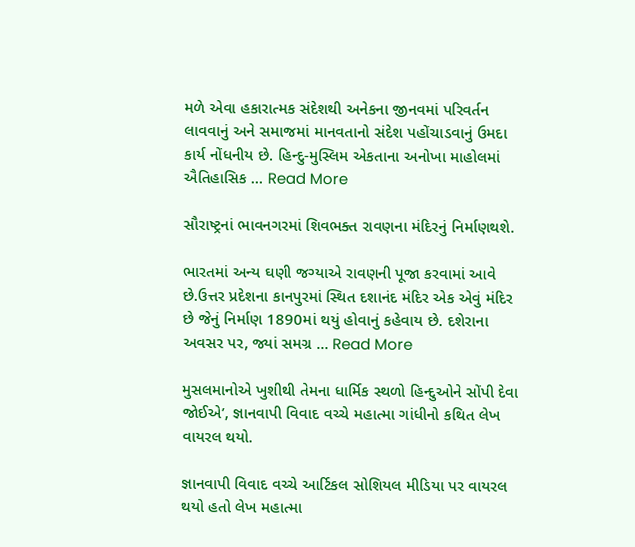મળે એવા હકારાત્મક સંદેશથી અનેકના જીનવમાં પરિવર્તન લાવવાનું અને સમાજમાં માનવતાનો સંદેશ પહોંચાડવાનું ઉમદા કાર્ય નોંધનીય છે. હિન્દુ-મુસ્લિમ એકતાના અનોખા માહોલમાં ઐતિહાસિક … Read More

સૌરાષ્ટ્રનાં ભાવનગરમાં શિવભક્ત રાવણના મંદિરનું નિર્માણથશે.

ભારતમાં અન્ય ઘણી જગ્યાએ રાવણની પૂજા કરવામાં આવે છે.ઉત્તર પ્રદેશના કાનપુરમાં સ્થિત દશાનંદ મંદિર એક એવું મંદિર છે જેનું નિર્માણ 1890માં થયું હોવાનું કહેવાય છે. દશેરાના અવસર પર, જ્યાં સમગ્ર … Read More

મુસલમાનોએ ખુશીથી તેમના ધાર્મિક સ્થળો હિન્દુઓને સોંપી દેવા જોઈએ’, જ્ઞાનવાપી વિવાદ વચ્ચે મહાત્મા ગાંધીનો કથિત લેખ વાયરલ થયો.

જ્ઞાનવાપી વિવાદ વચ્ચે આર્ટિકલ સોશિયલ મીડિયા પર વાયરલ થયો હતો લેખ મહાત્મા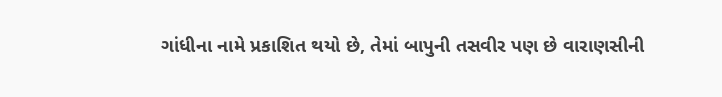ગાંધીના નામે પ્રકાશિત થયો છે, તેમાં બાપુની તસવીર પણ છે વારાણસીની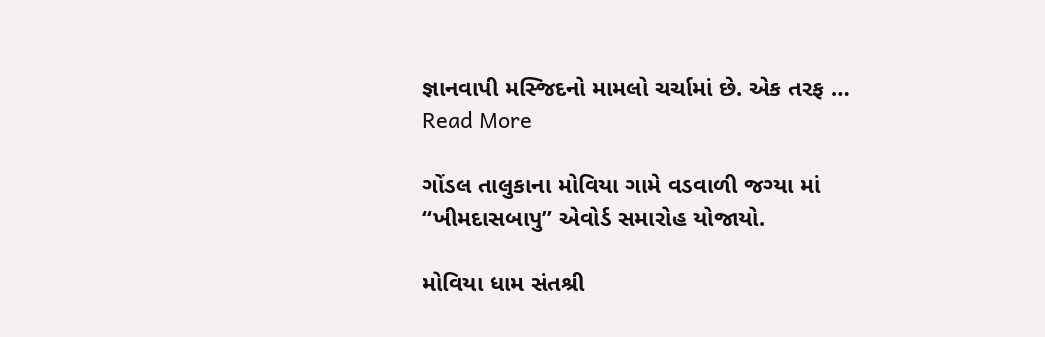જ્ઞાનવાપી મસ્જિદનો મામલો ચર્ચામાં છે. એક તરફ … Read More

ગોંડલ તાલુકાના મોવિયા ગામે વડવાળી જગ્યા માં “ખીમદાસબાપુ” એવોર્ડ સમારોહ યોજાયો.

મોવિયા ધામ સંતશ્રી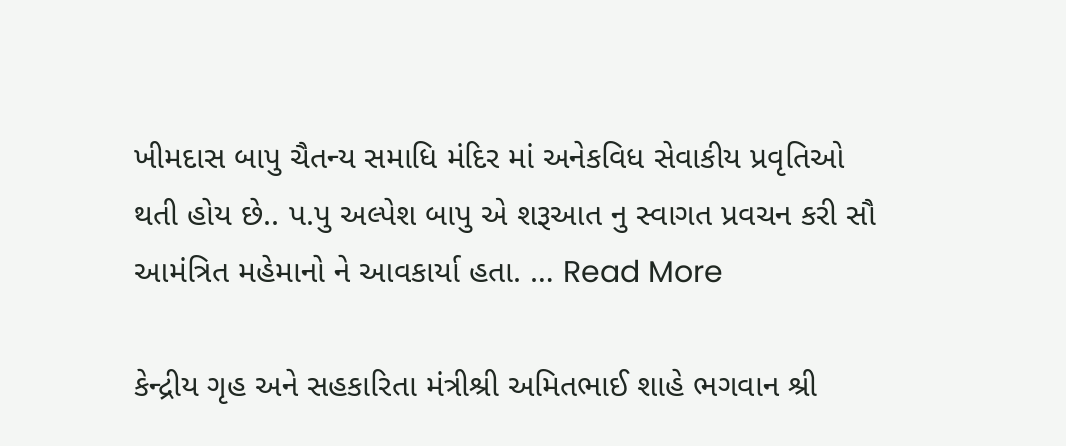ખીમદાસ બાપુ ચૈતન્ય સમાધિ મંદિર માં અનેકવિધ સેવાકીય પ્રવૃતિઓ થતી હોય છે.. પ.પુ અલ્પેશ બાપુ એ શરૂઆત નુ સ્વાગત પ્રવચન કરી સૌ આમંત્રિત મહેમાનો ને આવકાર્યા હતા. … Read More

કેન્દ્રીય ગૃહ અને સહકારિતા મંત્રીશ્રી અમિતભાઈ શાહે ભગવાન શ્રી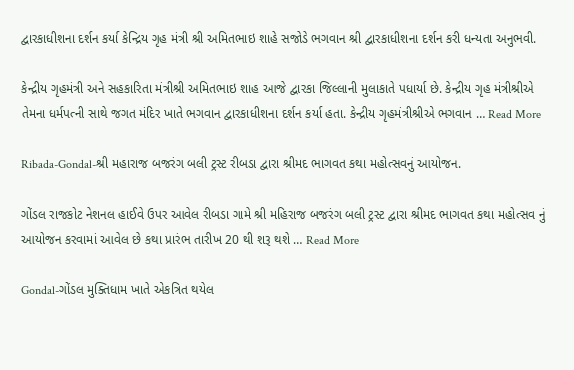દ્વારકાધીશના દર્શન કર્યા કેન્દ્રિય ગૃહ મંત્રી શ્રી અમિતભાઇ શાહે સજોડે ભગવાન શ્રી દ્વારકાધીશના દર્શન કરી ધન્યતા અનુભવી.

કેન્દ્રીય ગૃહમંત્રી અને સહકારિતા મંત્રીશ્રી અમિતભાઇ શાહ આજે દ્વારકા જિલ્લાની મુલાકાતે પધાર્યા છે. કેન્દ્રીય ગૃહ મંત્રીશ્રીએ તેમના ધર્મપત્ની સાથે જગત મંદિર ખાતે ભગવાન દ્વારકાધીશના દર્શન કર્યા હતા. કેન્દ્રીય ગૃહમંત્રીશ્રીએ ભગવાન … Read More

Ribada-Gondal-શ્રી મહારાજ બજરંગ બલી ટ્રસ્ટ રીબડા દ્વારા શ્રીમદ ભાગવત કથા મહોત્સવનું આયોજન.

ગોંડલ રાજકોટ નેશનલ હાઈવે ઉપર આવેલ રીબડા ગામે શ્રી મહિરાજ બજરંગ બલી ટ્રસ્ટ દ્વારા શ્રીમદ ભાગવત કથા મહોત્સવ નું આયોજન કરવામાં આવેલ છે કથા પ્રારંભ તારીખ 20 થી શરૂ થશે … Read More

Gondal-ગોંડલ મુક્તિધામ ખાતે એકત્રિત થયેલ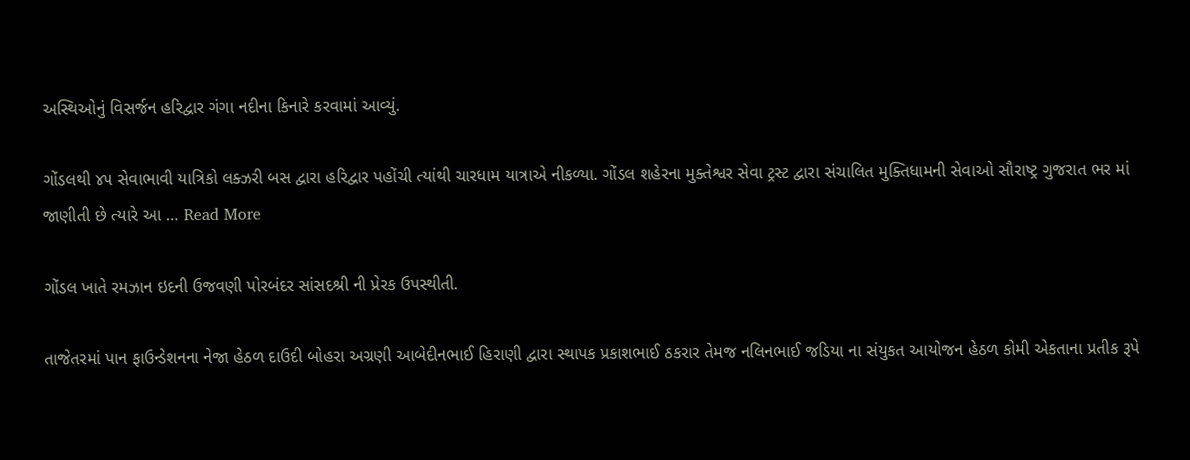અસ્થિઓનું વિસર્જન હરિદ્વાર ગંગા નદીના કિનારે કરવામાં આવ્યું.

ગોંડલથી ૪૫ સેવાભાવી યાત્રિકો લક્ઝરી બસ દ્વારા હરિદ્વાર પહોંચી ત્યાંથી ચારધામ યાત્રાએ નીકળ્યા. ગોંડલ શહેરના મુક્તેશ્વર સેવા ટ્રસ્ટ દ્વારા સંચાલિત મુક્તિધામની સેવાઓ સૌરાષ્ટ્ર ગુજરાત ભર માં જાણીતી છે ત્યારે આ … Read More

ગોંડલ ખાતે રમઝાન ઇદની ઉજવણી પોરબંદર સાંસદશ્રી ની પ્રેરક ઉપસ્થીતી.

તાજેતરમાં પાન ફાઉન્ડેશનના નેજા હેઠળ દાઉદી બોહરા અગ્રણી આબેદીનભાઈ હિરાણી દ્વારા સ્થાપક પ્રકાશભાઈ ઠકરાર તેમજ નલિનભાઈ જડિયા ના સંયુકત આયોજન હેઠળ કોમી એકતાના પ્રતીક રૂપે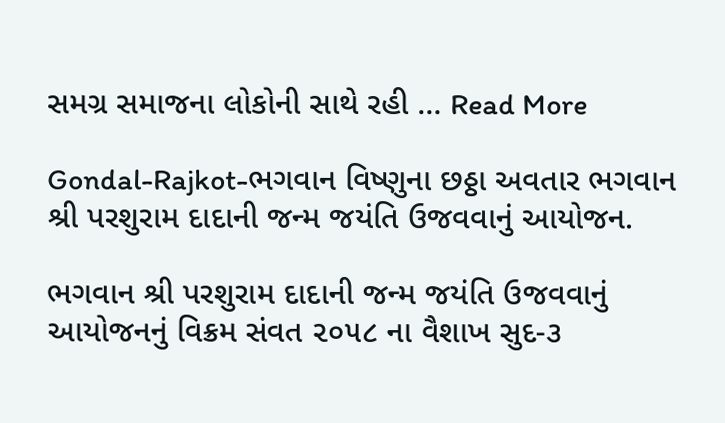સમગ્ર સમાજના લોકોની સાથે રહી … Read More

Gondal-Rajkot-ભગવાન વિષ્ણુના છઠ્ઠા અવતાર ભગવાન શ્રી પરશુરામ દાદાની જન્મ જયંતિ ઉજવવાનું આયોજન.

ભગવાન શ્રી પરશુરામ દાદાની જન્મ જયંતિ ઉજવવાનું આયોજનનું વિક્રમ સંવત ૨૦૫૮ ના વૈશાખ સુદ-૩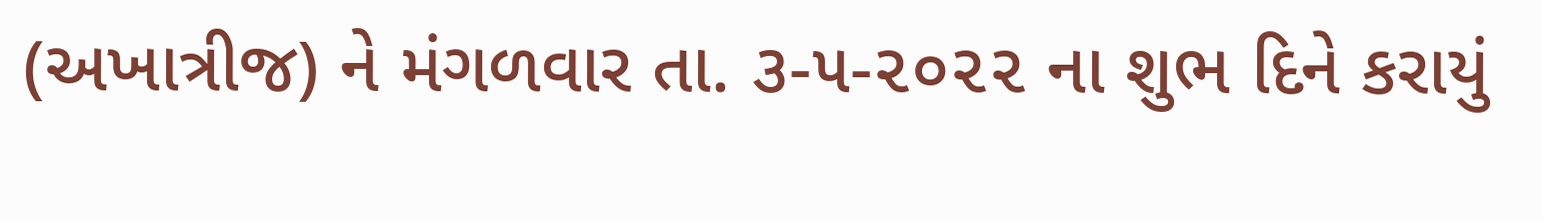(અખાત્રીજ) ને મંગળવાર તા. ૩-૫-૨૦૨૨ ના શુભ દિને કરાયું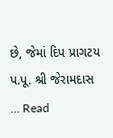છે, જેમાં દિપ પ્રાગટય પ.પૂ. શ્રી જેરામદાસ … Read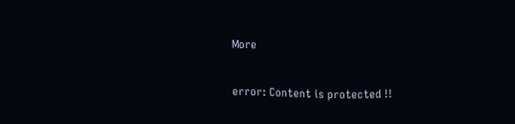More

error: Content is protected !!